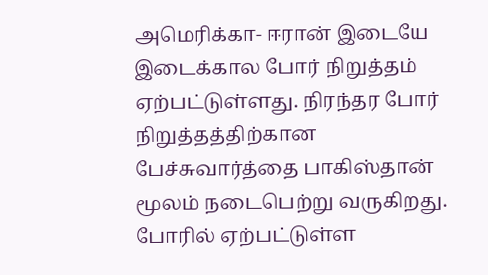அமெரிக்கா- ஈரான் இடையே இடைக்கால போர் நிறுத்தம் ஏற்பட்டுள்ளது. நிரந்தர போர் நிறுத்தத்திற்கான பேச்சுவார்த்தை பாகிஸ்தான் மூலம் நடைபெற்று வருகிறது. போரில் ஏற்பட்டுள்ள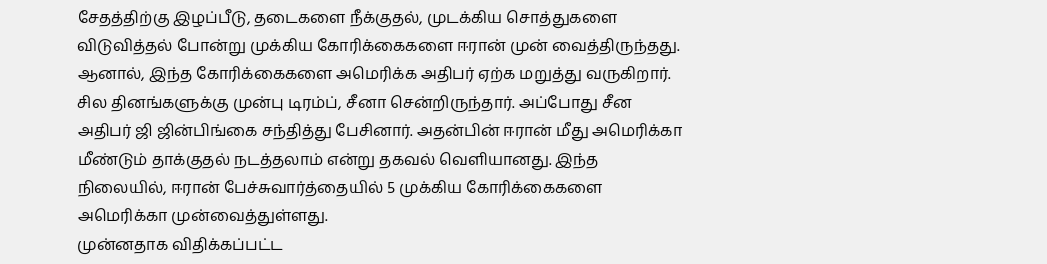சேதத்திற்கு இழப்பீடு, தடைகளை நீக்குதல், முடக்கிய சொத்துகளை விடுவித்தல் போன்று முக்கிய கோரிக்கைகளை ஈரான் முன் வைத்திருந்தது. ஆனால், இந்த கோரிக்கைகளை அமெரிக்க அதிபர் ஏற்க மறுத்து வருகிறார்.
சில தினங்களுக்கு முன்பு டிரம்ப், சீனா சென்றிருந்தார். அப்போது சீன அதிபர் ஜி ஜின்பிங்கை சந்தித்து பேசினார். அதன்பின் ஈரான் மீது அமெரிக்கா மீண்டும் தாக்குதல் நடத்தலாம் என்று தகவல் வெளியானது. இந்த நிலையில், ஈரான் பேச்சுவார்த்தையில் 5 முக்கிய கோரிக்கைகளை அமெரிக்கா முன்வைத்துள்ளது.
முன்னதாக விதிக்கப்பட்ட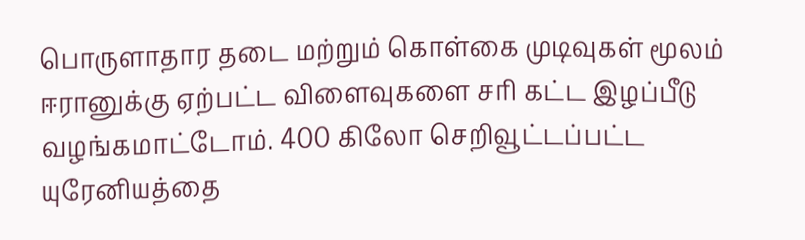பொருளாதார தடை மற்றும் கொள்கை முடிவுகள் மூலம் ஈரானுக்கு ஏற்பட்ட விளைவுகளை சரி கட்ட இழப்பீடு வழங்கமாட்டோம். 400 கிலோ செறிவூட்டப்பட்ட யுரேனியத்தை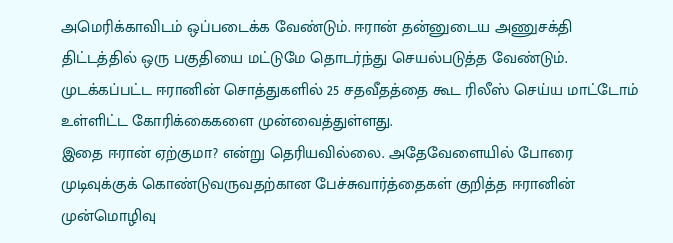அமெரிக்காவிடம் ஒப்படைக்க வேண்டும். ஈரான் தன்னுடைய அணுசக்தி திட்டத்தில் ஒரு பகுதியை மட்டுமே தொடர்ந்து செயல்படுத்த வேண்டும். முடக்கப்பட்ட ஈரானின் சொத்துகளில் 25 சதவீதத்தை கூட ரிலீஸ் செய்ய மாட்டோம் உள்ளிட்ட கோரிக்கைகளை முன்வைத்துள்ளது.
இதை ஈரான் ஏற்குமா? என்று தெரியவில்லை. அதேவேளையில் போரை முடிவுக்குக் கொண்டுவருவதற்கான பேச்சுவார்த்தைகள் குறித்த ஈரானின் முன்மொழிவு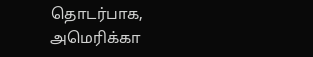தொடர்பாக, அமெரிக்கா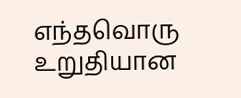எந்தவொரு உறுதியான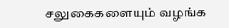சலுகைகளையும் வழங்க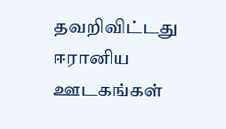தவறிவிட்டது ஈரானிய ஊடகங்கள்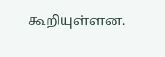கூறியுள்ளன.